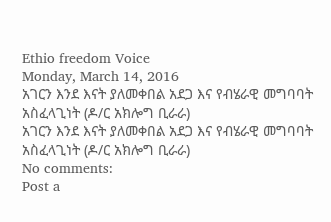Ethio freedom Voice
Monday, March 14, 2016
አገርን እንደ እናት ያለመቀበል አደጋ እና የብሄራዊ መግባባት አስፈላጊነት (ዶ/ር አክሎግ ቢራራ)
አገርን እንደ እናት ያለመቀበል አደጋ እና የብሄራዊ መግባባት አስፈላጊነት (ዶ/ር አክሎግ ቢራራ)
No comments:
Post a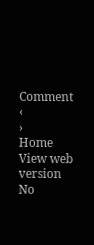Comment
‹
›
Home
View web version
No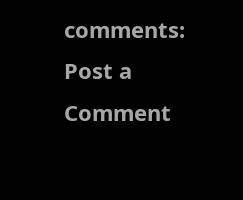comments:
Post a Comment